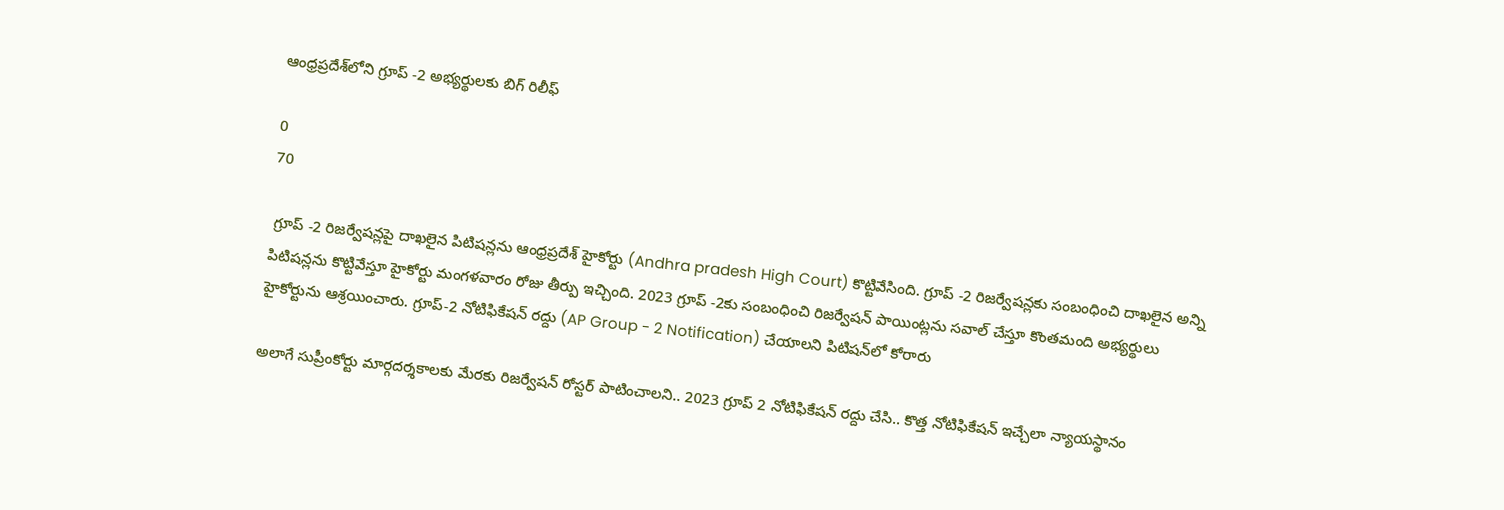ఆంధ్రప్రదేశ్‌లోని గ్రూప్ -2 అభ్యర్థులకు బిగ్ రిలీఫ్

0
70

 గ్రూప్ -2 రిజర్వేషన్లపై దాఖలైన పిటిషన్లను ఆంధ్రప్రదేశ్ హైకోర్టు (Andhra pradesh High Court) కొట్టివేసింది. గ్రూప్ -2 రిజర్వేషన్లకు సంబంధించి దాఖలైన అన్ని పిటిషన్లను కొట్టివేస్తూ హైకోర్టు మంగళవారం రోజు తీర్పు ఇచ్చింది. 2023 గ్రూప్ -2కు సంబంధించి రిజర్వేషన్ పాయింట్లను సవాల్ చేస్తూ కొంతమంది అభ్యర్థులు హైకోర్టును ఆశ్రయించారు. గ్రూప్-2 నోటిఫికేషన్ రద్దు (AP Group - 2 Notification) చేయాలని పిటిషన్‌లో కోరారు

అలాగే సుప్రీంకోర్టు మార్గదర్శకాలకు మేరకు రిజర్వేషన్ రోస్టర్ పాటించాలని.. 2023 గ్రూప్ 2 నోటిఫికేషన్ రద్దు చేసి.. కొత్త నోటిఫికేషన్ ఇచ్చేలా న్యాయస్థానం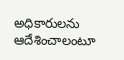అధికారులను ఆదేశించాలంటూ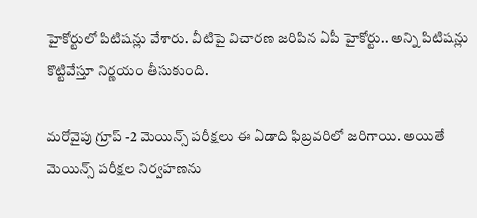హైకోర్టులో పిటిషన్లు వేశారు. వీటిపై విచారణ జరిపిన ఏపీ హైకోర్టు.. అన్ని పిటిషన్లు కొట్టివేస్తూ నిర్ణయం తీసుకుంది.

మరోవైపు గ్రూప్ -2 మెయిన్స్ పరీక్షలు ఈ ఏడాది ఫిబ్రవరిలో జరిగాయి. అయితే మెయిన్స్ పరీక్షల నిర్వహణను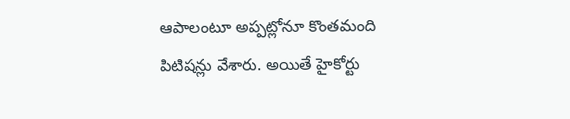ఆపాలంటూ అప్పట్లోనూ కొంతమంది పిటిషన్లు వేశారు. అయితే హైకోర్టు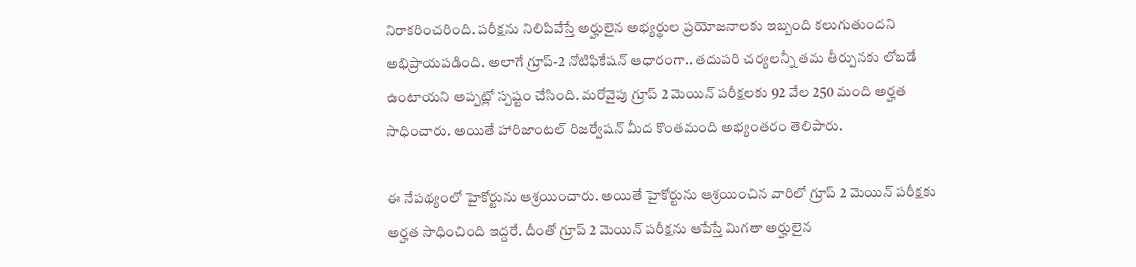నిరాకరించరింది. పరీక్షను నిలిపివేస్తే అర్హులైన అభ్యర్థుల ప్రయోజనాలకు ఇబ్బంది కలుగుతుందని అభిప్రాయపడింది. అలాగే గ్రూప్‌-2 నోటిఫికేషన్‌ ఆధారంగా.. తదుపరి చర్యలన్నీ తమ తీర్పునకు లోబడే ఉంటాయని అప్పట్లో స్పష్టం చేసింది. మరోవైపు గ్రూప్ 2 మెయిన్ పరీక్షలకు 92 వేల 250 మంది అర్హత సాధించారు. అయితే హారిజాంటల్‌ రిజర్వేషన్‌ మీద కొంతమంది అభ్యంతరం తెలిపారు.

ఈ నేపథ్యంలో హైకోర్టును ఆశ్రయించారు. అయితే హైకోర్టును ఆశ్రయించిన వారిలో గ్రూప్ 2 మెయిన్ పరీక్షకు అర్హత సాధించింది ఇద్దరే. దీంతో గ్రూప్ 2 మెయిన్ పరీక్షను ఆపేస్తే మిగతా అర్హులైన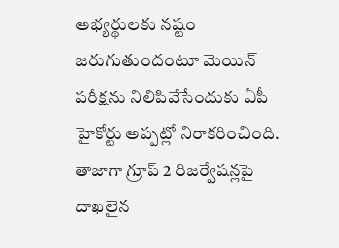అభ్యర్థులకు నష్టం జరుగుతుందంటూ మెయిన్ పరీక్షను నిలిపివేసేందుకు ఏపీ హైకోర్టు అప్పట్లో నిరాకరించింది. తాజాగా గ్రూప్ 2 రిజర్వేషన్లపై దాఖలైన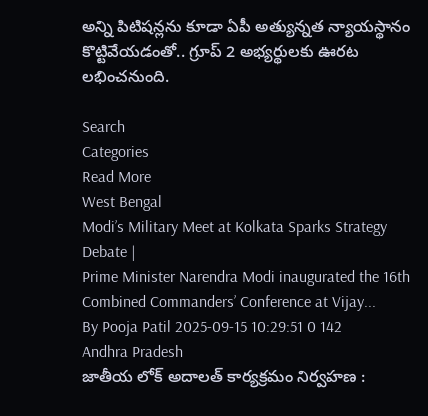అన్ని పిటిషన్లను కూడా ఏపీ అత్యున్నత న్యాయస్థానం కొట్టివేయడంతో.. గ్రూప్ 2 అభ్యర్థులకు ఊరట లభించనుంది.

Search
Categories
Read More
West Bengal
Modi’s Military Meet at Kolkata Sparks Strategy Debate |
Prime Minister Narendra Modi inaugurated the 16th Combined Commanders’ Conference at Vijay...
By Pooja Patil 2025-09-15 10:29:51 0 142
Andhra Pradesh
జాతీయ లోక్ అదాలత్ కార్యక్రమం నిర్వహణ :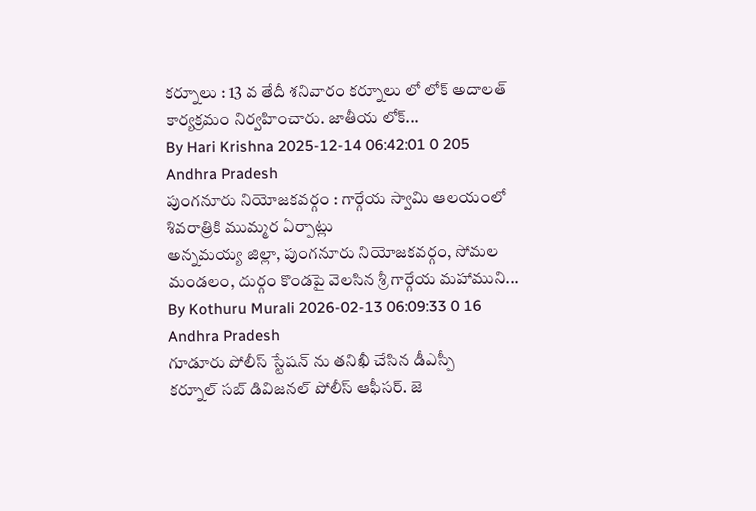కర్నూలు : 13 వ తేదీ శనివారం కర్నూలు లో లోక్ అదాలత్ కార్యక్రమం నిర్వహించారు. జాతీయ లోక్...
By Hari Krishna 2025-12-14 06:42:01 0 205
Andhra Pradesh
పుంగనూరు నియోజకవర్గం : గార్గేయ స్వామి ఆలయంలో శివరాత్రికి ముమ్మర ఏర్పాట్లు
అన్నమయ్య జిల్లా, పుంగనూరు నియోజకవర్గం, సోమల మండలం, దుర్గం కొండపై వెలసిన శ్రీ గార్గేయ మహాముని...
By Kothuru Murali 2026-02-13 06:09:33 0 16
Andhra Pradesh
గూడూరు పోలీస్ స్టేషన్ ను తనిఖీ చేసిన డీఎస్పీ
కర్నూల్ సబ్ డివిజనల్ పోలీస్ ఆఫీసర్. జె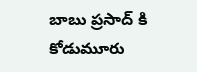బాబు ప్రసాద్ కి కోడుమూరు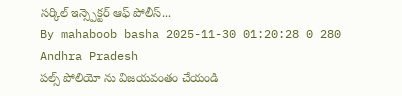సర్కిల్ ఇన్స్పెక్టర్ ఆఫ్ పోలీస్...
By mahaboob basha 2025-11-30 01:20:28 0 280
Andhra Pradesh
పల్స్ పోలియో ను విజయవంతం చేయండి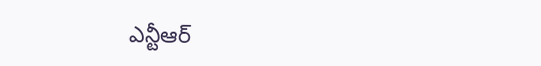ఎన్టీఆర్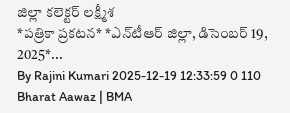జిల్లా కలెక్టర్ లక్ష్మీశ
*ప‌త్రికా ప్ర‌క‌ట‌న‌* *ఎన్‌టీఆర్ జిల్లా, డిసెంబ‌ర్ 19, 2025*...
By Rajini Kumari 2025-12-19 12:33:59 0 110
Bharat Aawaz | BMA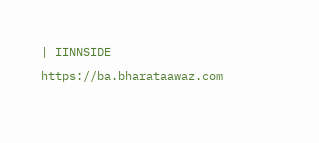| IINNSIDE https://ba.bharataawaz.com